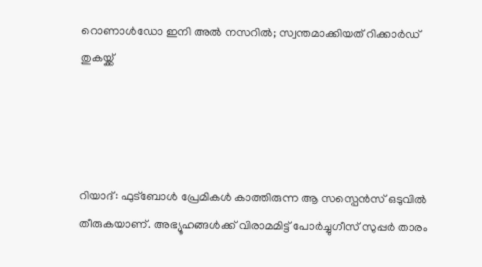റൊണാൾഡോ ഇനി അൽ നസറിൽ; സ്വന്തമാക്കിയത് റിക്കാർഡ് തുകയ്ക്ക്




റിയാദ്: ഫുട്ബോൾ പ്രേമികൾ കാത്തിരുന്ന ആ സസ്പെൻസ് ഒടുവിൽ തീരുകയാണ്. അഭ്യൂഹങ്ങള്‍ക്ക് വിരാമമിട്ട് പോര്‍ച്ചുഗീസ് സുപ്പര്‍ താരം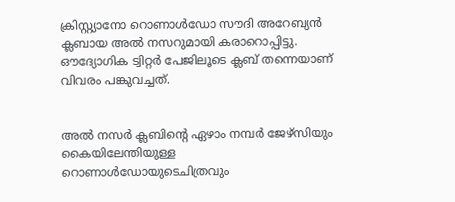ക്രിസ്റ്റ്യാനോ റൊണാള്‍ഡോ സൗദി അറേബ്യന്‍ ക്ലബായ അല്‍ നസറുമായി കരാറൊപ്പിട്ടു. ഔദ്യോഗിക ട്വിറ്റര്‍ പേജിലൂടെ ക്ലബ് തന്നെയാണ് വിവരം പങ്കുവച്ചത്.


അല്‍ നസർ ക്ലബിന്‍റെ ഏഴാം നമ്പർ ജേഴ്സിയും കൈയിലേന്തിയുള്ള റൊണാള്‍ഡോയുടെചിത്രവും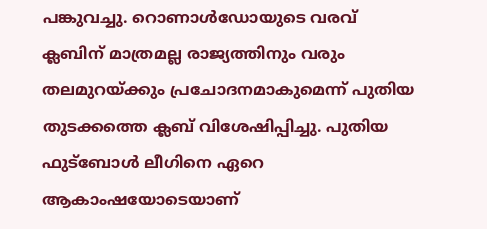പങ്കുവച്ചു. റൊണാള്‍ഡോയുടെ വരവ് ക്ലബിന് മാത്രമല്ല രാജ്യത്തിനും വരും തലമുറയ്ക്കും പ്രചോദനമാകുമെന്ന് പുതിയ തുടക്കത്തെ ക്ലബ് വിശേഷിപ്പിച്ചു. പുതിയ ഫുട്ബോള്‍ ലീഗിനെ ഏറെ ആകാംഷയോടെയാണ്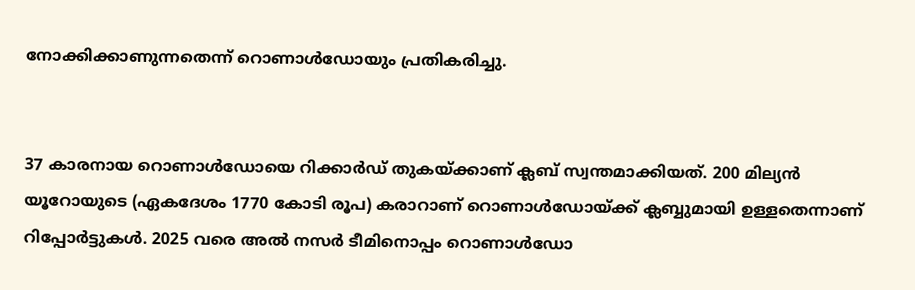നോക്കിക്കാണുന്നതെന്ന് റൊണാള്‍ഡോയും പ്രതികരിച്ചു.


37 കാരനായ റൊണാള്‍ഡോയെ റിക്കാർഡ് തുകയ്ക്കാണ് ക്ലബ് സ്വന്തമാക്കിയത്. 200 മില്യൻ യൂറോയുടെ (ഏകദേശം 1770 കോടി രൂപ‌) കരാറാണ് റൊണാൾഡോയ്ക്ക് ക്ലബ്ബുമായി ഉള്ളതെന്നാണ് റിപ്പോർട്ടുകൾ. 2025 വരെ അൽ നസർ ടീമിനൊപ്പം റൊണാൾഡോ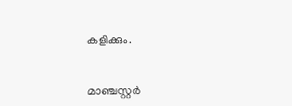കളിക്കും.


മാഞ്ചസ്റ്റര്‍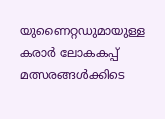യുണൈറ്റഡുമായുള്ള കരാര്‍ ലോകകപ്പ് മത്സരങ്ങൾക്കിടെ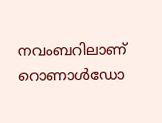നവംബറിലാണ് റൊണാള്‍ഡോ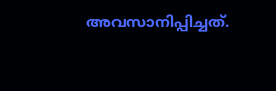അവസാനിപ്പിച്ചത്.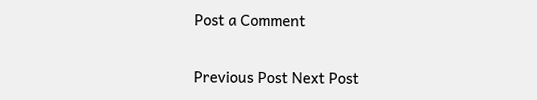Post a Comment

Previous Post Next Post